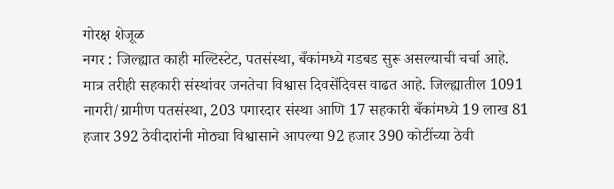गोरक्ष शेजूळ
नगर : जिल्ह्यात काही मल्टिस्टेट, पतसंस्था, बँकांमध्ये गडबड सुरू असल्याची चर्चा आहे. मात्र तरीही सहकारी संस्थांवर जनतेचा विश्वास दिवसेंदिवस वाढत आहे. जिल्ह्यातील 1091 नागरी/ग्रामीण पतसंस्था, 203 पगारदार संस्था आणि 17 सहकारी बँकांमध्ये 19 लाख 81 हजार 392 ठेवीदारांनी मोठ्या विश्वासाने आपल्या 92 हजार 390 कोटींच्या ठेवी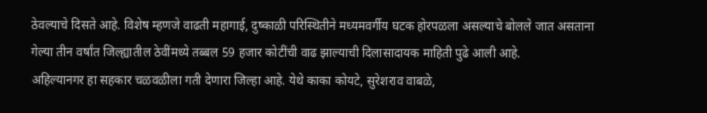ठेवल्याचे दिसते आहे. विशेष म्हणजे वाढती महागाई, दुष्काळी परिस्थितीने मध्यमवर्गीय घटक होरपळला असल्याचे बोलले जात असताना गेल्या तीन वर्षांत जिल्ह्यातील ठेवींमध्ये तब्बल 59 हजार कोटींची वाढ झाल्याची दिलासादायक माहिती पुढे आली आहे.
अहिल्यानगर हा सहकार चळवळीला गती देणारा जिल्हा आहे. येथे काका कोयटे, सुरेशराव वाबळे,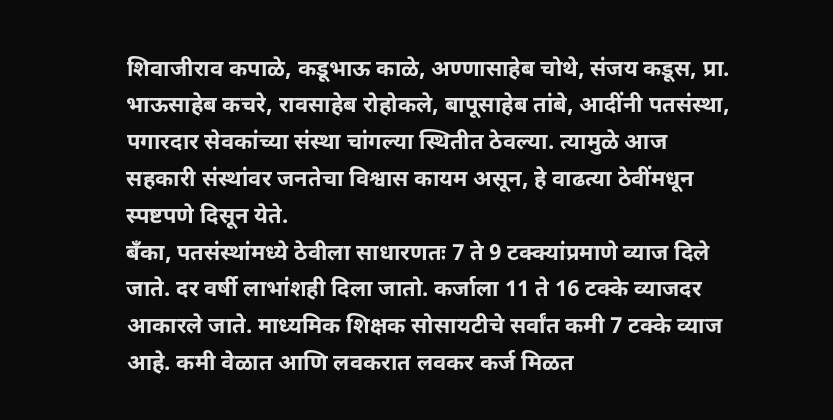शिवाजीराव कपाळे, कडूभाऊ काळे, अण्णासाहेब चोथे, संजय कडूस, प्रा. भाऊसाहेब कचरे, रावसाहेब रोहोकले, बापूसाहेब तांबे, आदींनी पतसंस्था, पगारदार सेवकांच्या संस्था चांगल्या स्थितीत ठेवल्या. त्यामुळे आज सहकारी संस्थांवर जनतेचा विश्वास कायम असून, हे वाढत्या ठेवींमधून स्पष्टपणे दिसून येते.
बँका, पतसंस्थांमध्ये ठेवीला साधारणतः 7 ते 9 टक्क्यांप्रमाणे व्याज दिले जाते. दर वर्षी लाभांशही दिला जातो. कर्जाला 11 ते 16 टक्के व्याजदर आकारले जाते. माध्यमिक शिक्षक सोसायटीचे सर्वांत कमी 7 टक्के व्याज आहे. कमी वेळात आणि लवकरात लवकर कर्ज मिळत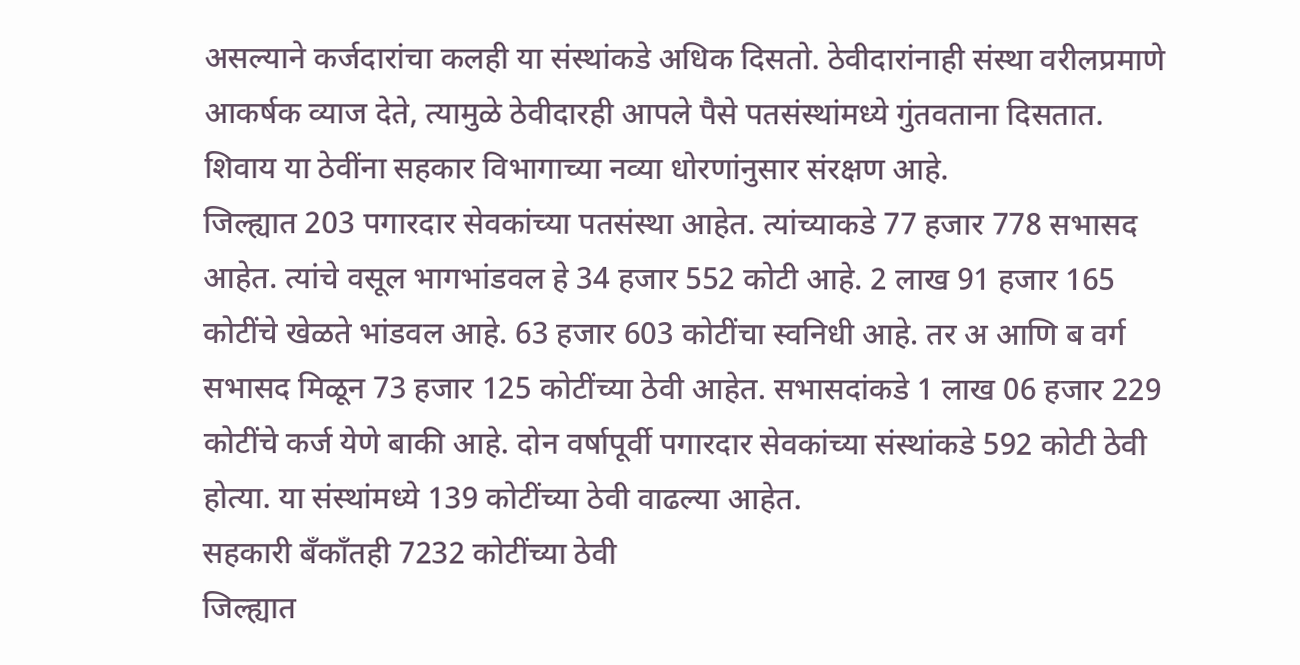असल्याने कर्जदारांचा कलही या संस्थांकडे अधिक दिसतो. ठेवीदारांनाही संस्था वरीलप्रमाणे आकर्षक व्याज देते, त्यामुळे ठेवीदारही आपले पैसे पतसंस्थांमध्ये गुंतवताना दिसतात. शिवाय या ठेवींना सहकार विभागाच्या नव्या धोरणांनुसार संरक्षण आहे.
जिल्ह्यात 203 पगारदार सेवकांच्या पतसंस्था आहेत. त्यांच्याकडे 77 हजार 778 सभासद आहेत. त्यांचे वसूल भागभांडवल हे 34 हजार 552 कोटी आहे. 2 लाख 91 हजार 165 कोटींचे खेळते भांडवल आहे. 63 हजार 603 कोटींचा स्वनिधी आहे. तर अ आणि ब वर्ग सभासद मिळून 73 हजार 125 कोटींच्या ठेवी आहेत. सभासदांकडे 1 लाख 06 हजार 229 कोटींचे कर्ज येणे बाकी आहे. दोन वर्षापूर्वी पगारदार सेवकांच्या संस्थांकडे 592 कोटी ठेवी होत्या. या संस्थांमध्ये 139 कोटींच्या ठेवी वाढल्या आहेत.
सहकारी बँकाँतही 7232 कोटींच्या ठेवी
जिल्ह्यात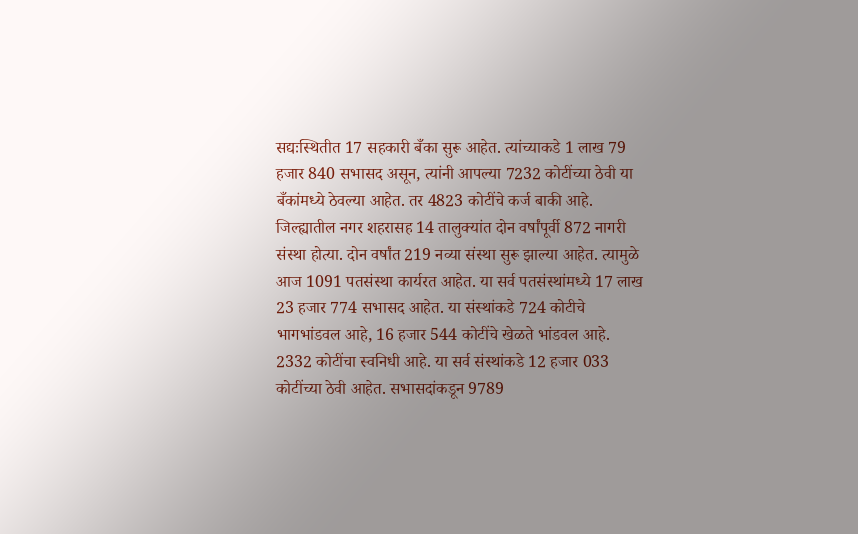सद्यःस्थितीत 17 सहकारी बँका सुरू आहेत. त्यांच्याकडे 1 लाख 79 हजार 840 सभासद असून, त्यांनी आपल्या 7232 कोटींच्या ठेवी या बँकांमध्ये ठेवल्या आहेत. तर 4823 कोटींचे कर्ज बाकी आहे.
जिल्ह्यातील नगर शहरासह 14 तालुक्यांत दोन वर्षांपूर्वी 872 नागरी संस्था होत्या. दोन वर्षांत 219 नव्या संस्था सुरू झाल्या आहेत. त्यामुळे आज 1091 पतसंस्था कार्यरत आहेत. या सर्व पतसंस्थांमध्ये 17 लाख 23 हजार 774 सभासद आहेत. या संस्थांकडे 724 कोटीचे भागभांडवल आहे, 16 हजार 544 कोटींचे खेळते भांडवल आहे. 2332 कोटींचा स्वनिधी आहे. या सर्व संस्थांकडे 12 हजार 033 कोटींच्या ठेवी आहेत. सभासदांकडून 9789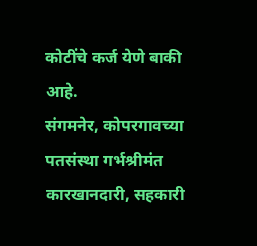कोटींचे कर्ज येणे बाकी आहे.
संगमनेर, कोपरगावच्या पतसंस्था गर्भश्रीमंत
कारखानदारी, सहकारी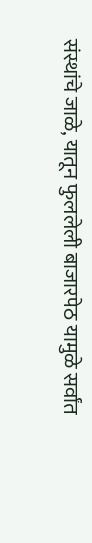संस्थांचे जाळे, यातून फुललेली बाजारपेठ यामुळे सर्वांत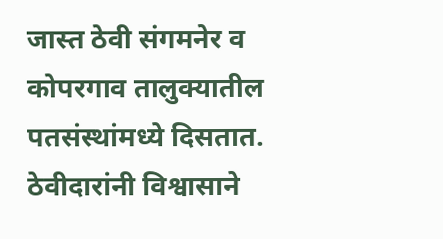जास्त ठेवी संगमनेर व कोपरगाव तालुक्यातील पतसंस्थांमध्ये दिसतात. ठेवीदारांनी विश्वासाने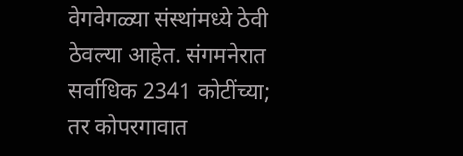वेगवेगळ्या संस्थांमध्ये ठेवी ठेवल्या आहेत. संगमनेरात सर्वाधिक 2341 कोटींच्या; तर कोपरगावात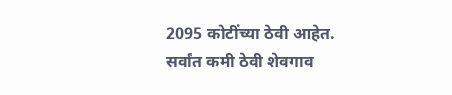2095 कोटींच्या ठेवी आहेत. सर्वांत कमी ठेवी शेवगाव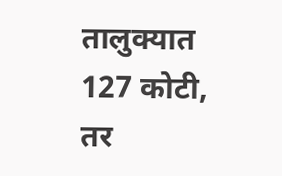तालुक्यात 127 कोटी, तर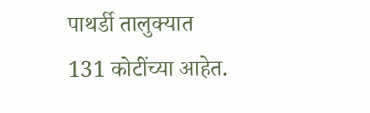पाथर्डी तालुक्यात 131 कोटींच्या आहेत.